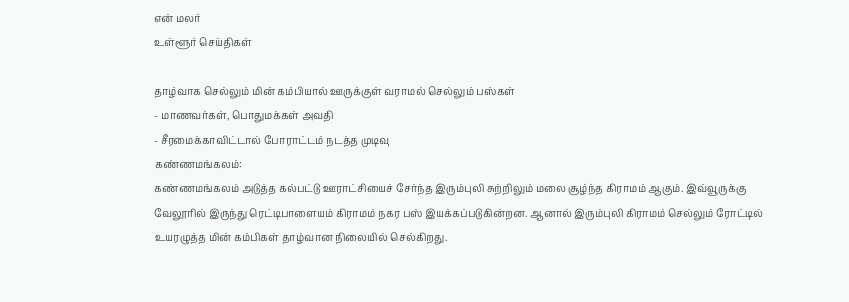என் மலர்
உள்ளூர் செய்திகள்

தாழ்வாக செல்லும் மின் கம்பியால் ஊருக்குள் வராமல் செல்லும் பஸ்கள்
- மாணவர்கள், பொதுமக்கள் அவதி
- சீரமைக்காவிட்டால் போராட்டம் நடத்த முடிவு
கண்ணமங்கலம்:
கண்ணமங்கலம் அடுத்த கல்பட்டு ஊராட்சியைச் சேர்ந்த இரும்புலி சுற்றிலும் மலை சூழ்ந்த கிராமம் ஆகும். இவ்வூருக்கு வேலூரில் இருந்து ரெட்டிபாளையம் கிராமம் நகர பஸ் இயக்கப்படுகின்றன. ஆனால் இரும்புலி கிராமம் செல்லும் ரோட்டில் உயரழுத்த மின் கம்பிகள் தாழ்வான நிலையில் செல்கிறது.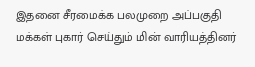இதனை சீரமைக்க பலமுறை அப்பகுதி மக்கள் புகார் செய்தும் மின் வாரியத்தினர்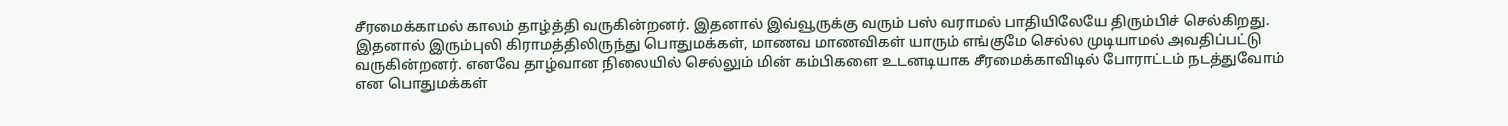சீரமைக்காமல் காலம் தாழ்த்தி வருகின்றனர். இதனால் இவ்வூருக்கு வரும் பஸ் வராமல் பாதியிலேயே திரும்பிச் செல்கிறது.
இதனால் இரும்புலி கிராமத்திலிருந்து பொதுமக்கள், மாணவ மாணவிகள் யாரும் எங்குமே செல்ல முடியாமல் அவதிப்பட்டு வருகின்றனர். எனவே தாழ்வான நிலையில் செல்லும் மின் கம்பிகளை உடனடியாக சீரமைக்காவிடில் போராட்டம் நடத்துவோம் என பொதுமக்கள்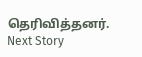தெரிவித்தனர்.
Next Story